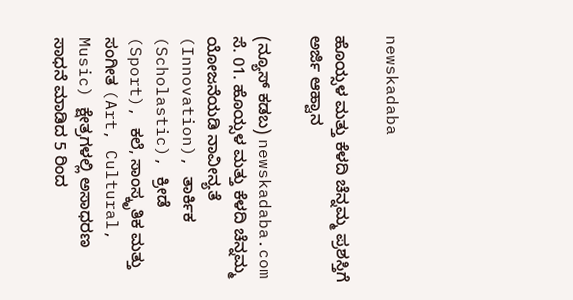newskadaba

ಹೊಯ್ಸಳ ಮತ್ತು ಕೆಳದಿ ಚೆನ್ನಮ್ಮ ಪ್ರಶಸ್ತಿಗೆ ಅರ್ಜಿ ಆಹ್ವಾನ

(ನ್ಯೂಸ್ ಕಡಬ) newskadaba.com ಸೆ. 01. ಹೊಯ್ಸಳ ಮತ್ತು ಕೆಳದಿ ಚೆನ್ನಮ್ಮ ಯೋಜನೆಯಡಿ ನಾವೀನ್ಯತೆ (Innovation), ತಾರ್ಕಿಕ (Scholastic), ಕ್ರೀಡೆ (Sport), ಕಲೆ, ಸಾಂಸ್ಕೃತಿಕ ಮತ್ತು ಸಂಗೀತ (Art, Cultural, Music) ಕ್ಷೇತ್ರಗಳಲ್ಲಿ ಅಸಾಧರಣ ಸಾಧನೆ ಮಾಡಿದ 5 ರಿಂದ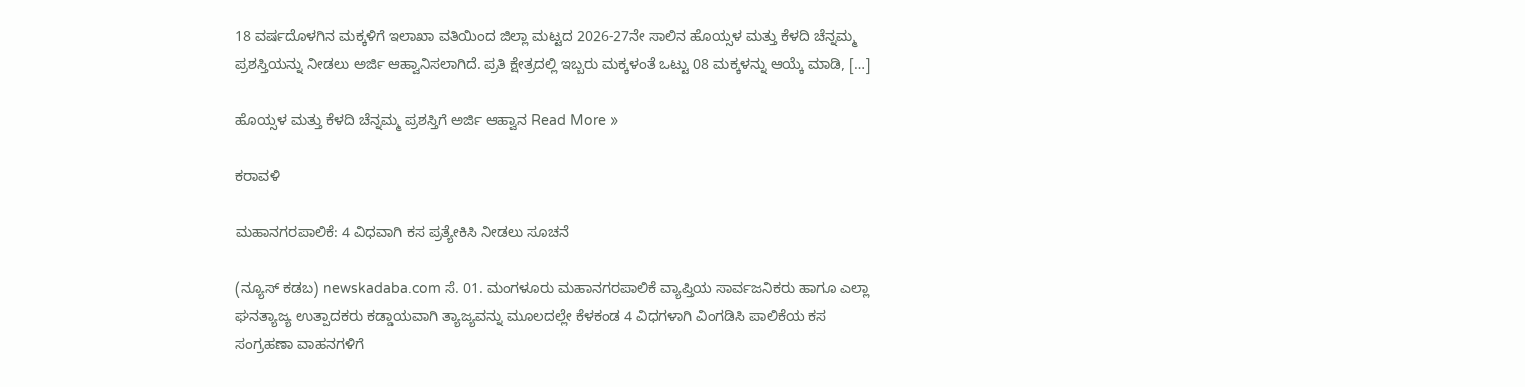18 ವರ್ಷದೊಳಗಿನ ಮಕ್ಕಳಿಗೆ ಇಲಾಖಾ ವತಿಯಿಂದ ಜಿಲ್ಲಾ ಮಟ್ಟದ 2026-27ನೇ ಸಾಲಿನ ಹೊಯ್ಸಳ ಮತ್ತು ಕೆಳದಿ ಚೆನ್ನಮ್ಮ ಪ್ರಶಸ್ತಿಯನ್ನು ನೀಡಲು ಅರ್ಜಿ ಆಹ್ವಾನಿಸಲಾಗಿದೆ. ಪ್ರತಿ ಕ್ಷೇತ್ರದಲ್ಲಿ ಇಬ್ಬರು ಮಕ್ಕಳಂತೆ ಒಟ್ಟು 08 ಮಕ್ಕಳನ್ನು ಆಯ್ಕೆ ಮಾಡಿ, […]

ಹೊಯ್ಸಳ ಮತ್ತು ಕೆಳದಿ ಚೆನ್ನಮ್ಮ ಪ್ರಶಸ್ತಿಗೆ ಅರ್ಜಿ ಆಹ್ವಾನ Read More »

ಕರಾವಳಿ

ಮಹಾನಗರಪಾಲಿಕೆ: 4 ವಿಧವಾಗಿ ಕಸ ಪ್ರತ್ಯೇಕಿಸಿ ನೀಡಲು ಸೂಚನೆ

(ನ್ಯೂಸ್ ಕಡಬ) newskadaba.com ಸೆ. 01. ಮಂಗಳೂರು ಮಹಾನಗರಪಾಲಿಕೆ ವ್ಯಾಪ್ತಿಯ ಸಾರ್ವಜನಿಕರು ಹಾಗೂ ಎಲ್ಲಾ ಘನತ್ಯಾಜ್ಯ ಉತ್ಪಾದಕರು ಕಡ್ಡಾಯವಾಗಿ ತ್ಯಾಜ್ಯವನ್ನು ಮೂಲದಲ್ಲೇ ಕೆಳಕಂಡ 4 ವಿಧಗಳಾಗಿ ವಿಂಗಡಿಸಿ ಪಾಲಿಕೆಯ ಕಸ ಸಂಗ್ರಹಣಾ ವಾಹನಗಳಿಗೆ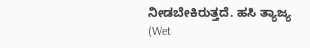ನೀಡಬೇಕಿರುತ್ತದೆ. ಹಸಿ ತ್ಯಾಜ್ಯ (Wet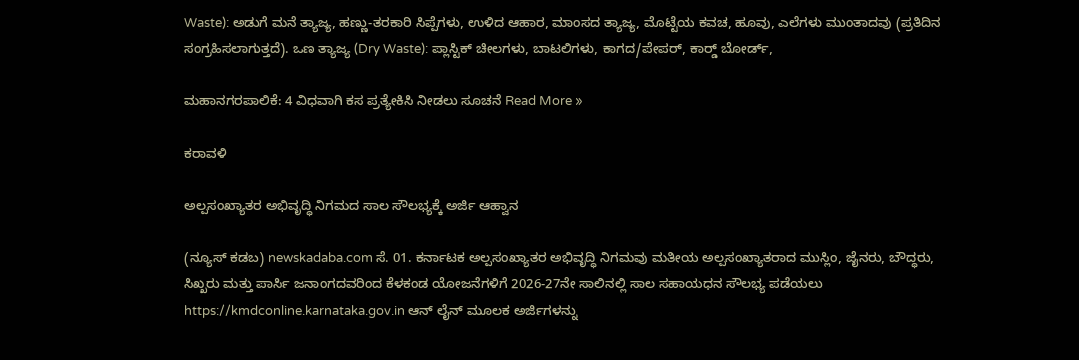Waste): ಅಡುಗೆ ಮನೆ ತ್ಯಾಜ್ಯ, ಹಣ್ಣು-ತರಕಾರಿ ಸಿಪ್ಪೆಗಳು, ಉಳಿದ ಆಹಾರ, ಮಾಂಸದ ತ್ಯಾಜ್ಯ, ಮೊಟ್ಟೆಯ ಕವಚ, ಹೂವು, ಎಲೆಗಳು ಮುಂತಾದವು (ಪ್ರತಿದಿನ ಸಂಗ್ರಹಿಸಲಾಗುತ್ತದೆ). ಒಣ ತ್ಯಾಜ್ಯ (Dry Waste): ಪ್ಲಾಸ್ಟಿಕ್ ಚೀಲಗಳು, ಬಾಟಲಿಗಳು, ಕಾಗದ/ಪೇಪರ್, ಕಾರ್ಡ್‍ ಬೋರ್ಡ್,

ಮಹಾನಗರಪಾಲಿಕೆ: 4 ವಿಧವಾಗಿ ಕಸ ಪ್ರತ್ಯೇಕಿಸಿ ನೀಡಲು ಸೂಚನೆ Read More »

ಕರಾವಳಿ

ಅಲ್ಪಸಂಖ್ಯಾತರ ಅಭಿವೃದ್ಧಿ ನಿಗಮದ ಸಾಲ ಸೌಲಭ್ಯಕ್ಕೆ ಅರ್ಜಿ ಆಹ್ವಾನ

(ನ್ಯೂಸ್ ಕಡಬ) newskadaba.com ಸೆ. 01. ಕರ್ನಾಟಕ ಅಲ್ಪಸಂಖ್ಯಾತರ ಅಭಿವೃದ್ಧಿ ನಿಗಮವು ಮತೀಯ ಅಲ್ಪಸಂಖ್ಯಾತರಾದ ಮುಸ್ಲಿಂ, ಜೈನರು, ಬೌದ್ಧರು, ಸಿಖ್ಖರು ಮತ್ತು ಪಾರ್ಸಿ ಜನಾಂಗದವರಿಂದ ಕೆಳಕಂಡ ಯೋಜನೆಗಳಿಗೆ 2026-27ನೇ ಸಾಲಿನಲ್ಲಿ ಸಾಲ ಸಹಾಯಧನ ಸೌಲಭ್ಯ ಪಡೆಯಲು https://kmdconline.karnataka.gov.in ಆನ್‍ ಲೈನ್ ಮೂಲಕ ಅರ್ಜಿಗಳನ್ನು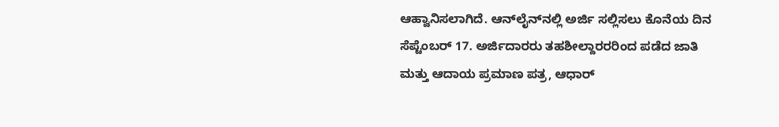ಆಹ್ವಾನಿಸಲಾಗಿದೆ. ಆನ್‍ಲೈನ್‍ನಲ್ಲಿ ಅರ್ಜಿ ಸಲ್ಲಿಸಲು ಕೊನೆಯ ದಿನ ಸೆಪ್ಟೆಂಬರ್ 17. ಅರ್ಜಿದಾರರು ತಹಶೀಲ್ದಾರರರಿಂದ ಪಡೆದ ಜಾತಿ ಮತ್ತು ಆದಾಯ ಪ್ರಮಾಣ ಪತ್ರ, ಆಧಾರ್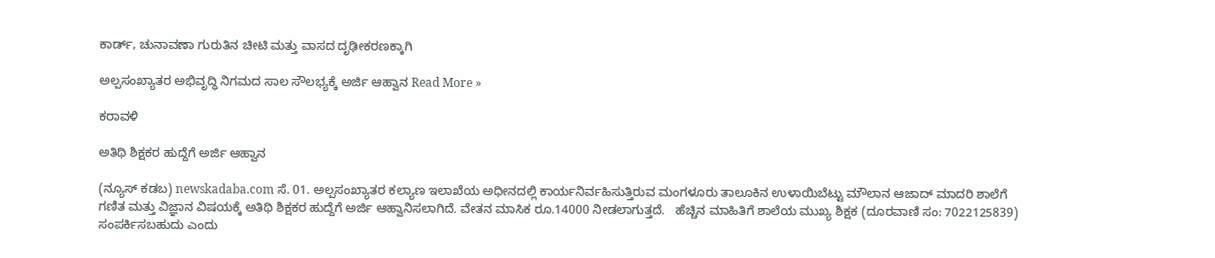ಕಾರ್ಡ್, ಚುನಾವಣಾ ಗುರುತಿನ ಚೀಟಿ ಮತ್ತು ವಾಸದ ದೃಢೀಕರಣಕ್ಕಾಗಿ

ಅಲ್ಪಸಂಖ್ಯಾತರ ಅಭಿವೃದ್ಧಿ ನಿಗಮದ ಸಾಲ ಸೌಲಭ್ಯಕ್ಕೆ ಅರ್ಜಿ ಆಹ್ವಾನ Read More »

ಕರಾವಳಿ

ಅತಿಥಿ ಶಿಕ್ಷಕರ ಹುದ್ದೆಗೆ ಅರ್ಜಿ ಆಹ್ವಾನ

(ನ್ಯೂಸ್ ಕಡಬ) newskadaba.com ಸೆ. 01. ಅಲ್ಪಸಂಖ್ಯಾತರ ಕಲ್ಯಾಣ ಇಲಾಖೆಯ ಅಧೀನದಲ್ಲಿ ಕಾರ್ಯನಿರ್ವಹಿಸುತ್ತಿರುವ ಮಂಗಳೂರು ತಾಲೂಕಿನ ಉಳಾಯಿಬೆಟ್ಟು ಮೌಲಾನ ಆಜಾದ್ ಮಾದರಿ ಶಾಲೆಗೆ ಗಣಿತ ಮತ್ತು ವಿಜ್ಞಾನ ವಿಷಯಕ್ಕೆ ಅತಿಥಿ ಶಿಕ್ಷಕರ ಹುದ್ದೆಗೆ ಅರ್ಜಿ ಆಹ್ವಾನಿಸಲಾಗಿದೆ. ವೇತನ ಮಾಸಿಕ ರೂ.14000 ನೀಡಲಾಗುತ್ತದೆ.   ಹೆಚ್ಚಿನ ಮಾಹಿತಿಗೆ ಶಾಲೆಯ ಮುಖ್ಯ ಶಿಕ್ಷಕ (ದೂರವಾಣಿ ಸಂ: 7022125839) ಸಂಪರ್ಕಿಸಬಹುದು ಎಂದು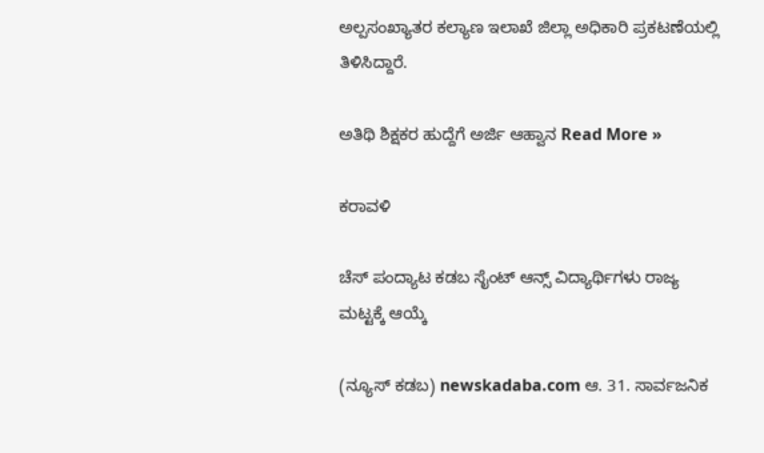ಅಲ್ಪಸಂಖ್ಯಾತರ ಕಲ್ಯಾಣ ಇಲಾಖೆ ಜಿಲ್ಲಾ ಅಧಿಕಾರಿ ಪ್ರಕಟಣೆಯಲ್ಲಿ ತಿಳಿಸಿದ್ದಾರೆ.

ಅತಿಥಿ ಶಿಕ್ಷಕರ ಹುದ್ದೆಗೆ ಅರ್ಜಿ ಆಹ್ವಾನ Read More »

ಕರಾವಳಿ

ಚೆಸ್ ಪಂದ್ಯಾಟ ಕಡಬ ಸೈಂಟ್ ಆನ್ಸ್ ವಿದ್ಯಾರ್ಥಿಗಳು ರಾಜ್ಯ ಮಟ್ಟಕ್ಕೆ ಆಯ್ಕೆ

(ನ್ಯೂಸ್ ಕಡಬ) newskadaba.com ಆ. 31. ಸಾರ್ವಜನಿಕ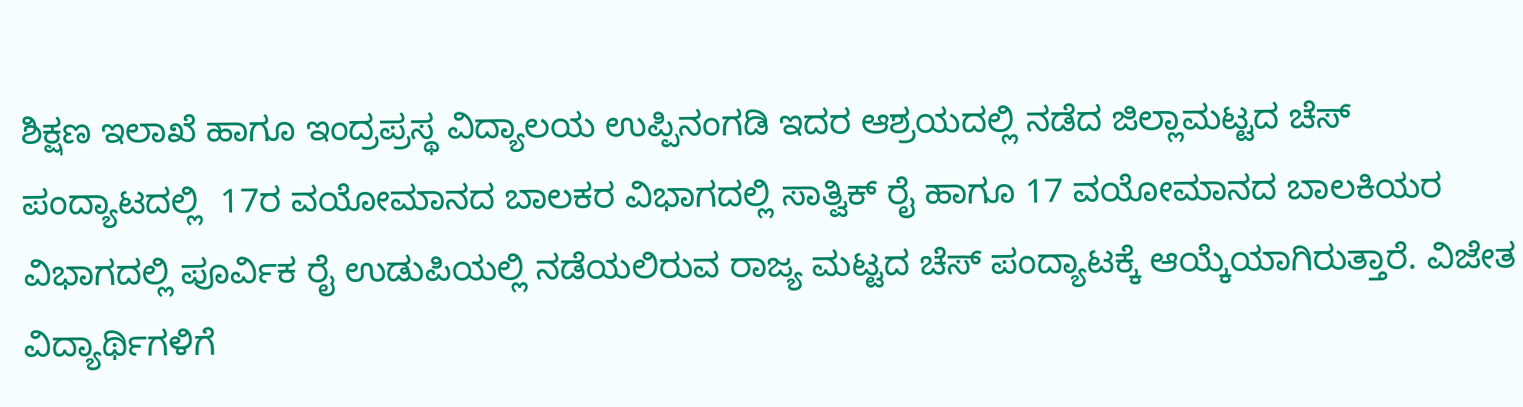ಶಿಕ್ಷಣ ಇಲಾಖೆ ಹಾಗೂ ಇಂದ್ರಪ್ರಸ್ಥ ವಿದ್ಯಾಲಯ ಉಪ್ಪಿನಂಗಡಿ ಇದರ ಆಶ್ರಯದಲ್ಲಿ ನಡೆದ ಜಿಲ್ಲಾಮಟ್ಟದ ಚೆಸ್ ಪಂದ್ಯಾಟದಲ್ಲಿ  17ರ ವಯೋಮಾನದ ಬಾಲಕರ ವಿಭಾಗದಲ್ಲಿ ಸಾತ್ವಿಕ್ ರೈ ಹಾಗೂ 17 ವಯೋಮಾನದ ಬಾಲಕಿಯರ ವಿಭಾಗದಲ್ಲಿ ಪೂರ್ವಿಕ ರೈ ಉಡುಪಿಯಲ್ಲಿ ನಡೆಯಲಿರುವ ರಾಜ್ಯ ಮಟ್ಟದ ಚೆಸ್ ಪಂದ್ಯಾಟಕ್ಕೆ ಆಯ್ಕೆಯಾಗಿರುತ್ತಾರೆ. ವಿಜೇತ ವಿದ್ಯಾರ್ಥಿಗಳಿಗೆ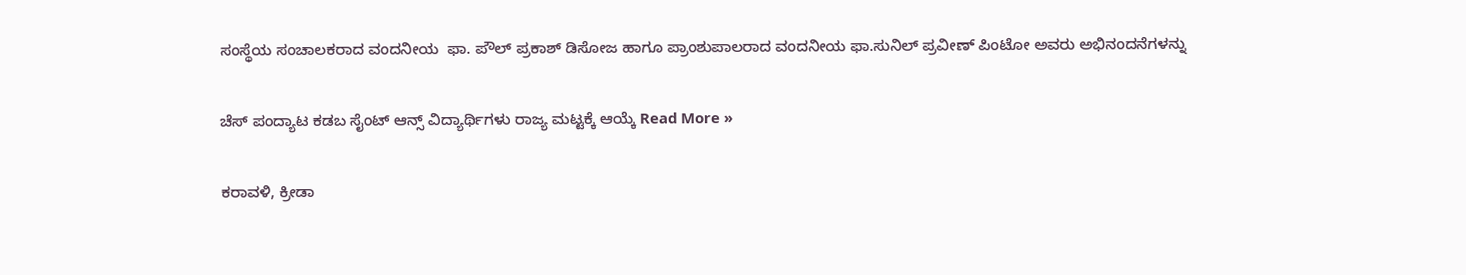ಸಂಸ್ಥೆಯ ಸಂಚಾಲಕರಾದ ವಂದನೀಯ  ಫಾ. ಪೌಲ್ ಪ್ರಕಾಶ್ ಡಿಸೋಜ ಹಾಗೂ ಪ್ರಾಂಶುಪಾಲರಾದ ವಂದನೀಯ ಫಾ.ಸುನಿಲ್ ಪ್ರವೀಣ್ ಪಿಂಟೋ ಅವರು ಅಭಿನಂದನೆಗಳನ್ನು

ಚೆಸ್ ಪಂದ್ಯಾಟ ಕಡಬ ಸೈಂಟ್ ಆನ್ಸ್ ವಿದ್ಯಾರ್ಥಿಗಳು ರಾಜ್ಯ ಮಟ್ಟಕ್ಕೆ ಆಯ್ಕೆ Read More »

ಕರಾವಳಿ, ಕ್ರೀಡಾ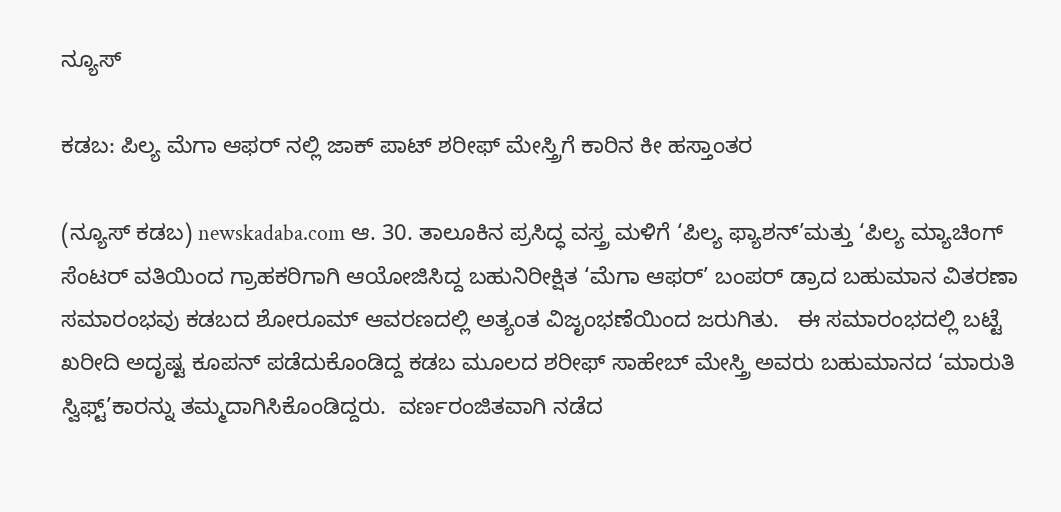ನ್ಯೂಸ್

ಕಡಬ: ಪಿಲ್ಯ ಮೆಗಾ ಆಫರ್ ನಲ್ಲಿ ಜಾಕ್ ಪಾಟ್ ಶರೀಫ್ ಮೇಸ್ತ್ರಿಗೆ ಕಾರಿನ ಕೀ ಹಸ್ತಾಂತರ

(ನ್ಯೂಸ್ ಕಡಬ) newskadaba.com ಆ. 30. ತಾಲೂಕಿನ ಪ್ರಸಿದ್ಧ ವಸ್ತ್ರ ಮಳಿಗೆ ‘ಪಿಲ್ಯ ಫ್ಯಾಶನ್’ಮತ್ತು ‘ಪಿಲ್ಯ ಮ್ಯಾಚಿಂಗ್ ಸೆಂಟರ್ ವತಿಯಿಂದ ಗ್ರಾಹಕರಿಗಾಗಿ ಆಯೋಜಿಸಿದ್ದ ಬಹುನಿರೀಕ್ಷಿತ ‘ಮೆಗಾ ಆಫರ್’ ಬಂಪರ್ ಡ್ರಾದ ಬಹುಮಾನ ವಿತರಣಾ ಸಮಾರಂಭವು ಕಡಬದ ಶೋರೂಮ್ ಆವರಣದಲ್ಲಿ ಅತ್ಯಂತ ವಿಜೃಂಭಣೆಯಿಂದ ಜರುಗಿತು.   ಈ ಸಮಾರಂಭದಲ್ಲಿ ಬಟ್ಟೆ ಖರೀದಿ ಅದೃಷ್ಟ ಕೂಪನ್ ಪಡೆದುಕೊಂಡಿದ್ದ ಕಡಬ ಮೂಲದ ಶರೀಫ್ ಸಾಹೇಬ್ ಮೇಸ್ತ್ರಿ ಅವರು ಬಹುಮಾನದ ‘ಮಾರುತಿ ಸ್ವಿಫ್ಟ್’ಕಾರನ್ನು ತಮ್ಮದಾಗಿಸಿಕೊಂಡಿದ್ದರು.  ವರ್ಣರಂಜಿತವಾಗಿ ನಡೆದ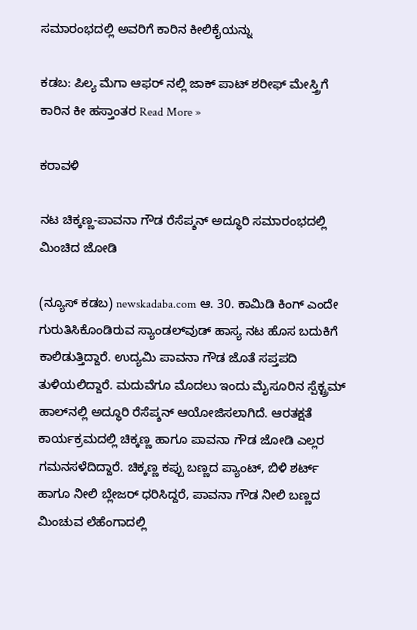ಸಮಾರಂಭದಲ್ಲಿ ಅವರಿಗೆ ಕಾರಿನ ಕೀಲಿಕೈಯನ್ನು

ಕಡಬ: ಪಿಲ್ಯ ಮೆಗಾ ಆಫರ್ ನಲ್ಲಿ ಜಾಕ್ ಪಾಟ್ ಶರೀಫ್ ಮೇಸ್ತ್ರಿಗೆ ಕಾರಿನ ಕೀ ಹಸ್ತಾಂತರ Read More »

ಕರಾವಳಿ

ನಟ ಚಿಕ್ಕಣ್ಣ-ಪಾವನಾ ಗೌಡ ರೆಸೆಪ್ಶನ್ ಅದ್ಧೂರಿ ಸಮಾರಂಭದಲ್ಲಿ ಮಿಂಚಿದ ಜೋಡಿ

(ನ್ಯೂಸ್ ಕಡಬ) newskadaba.com ಆ. 30. ಕಾಮಿಡಿ ಕಿಂಗ್ ಎಂದೇ ಗುರುತಿಸಿಕೊಂಡಿರುವ ಸ್ಯಾಂಡಲ್‌ವುಡ್ ಹಾಸ್ಯ ನಟ ಹೊಸ ಬದುಕಿಗೆ ಕಾಲಿಡುತ್ತಿದ್ದಾರೆ. ಉದ್ಯಮಿ ಪಾವನಾ ಗೌಡ ಜೊತೆ ಸಪ್ತಪದಿ ತುಳಿಯಲಿದ್ದಾರೆ. ಮದುವೆಗೂ ಮೊದಲು ಇಂದು ಮೈಸೂರಿನ ಸ್ಪೆಕ್ಟ್ರಮ್‌ ಹಾಲ್‌ನಲ್ಲಿ ಅದ್ಧೂರಿ ರೆಸೆಪ್ಶನ್ ಆಯೋಜಿಸಲಾಗಿದೆ. ಆರತಕ್ಷತೆ ಕಾರ್ಯಕ್ರಮದಲ್ಲಿ ಚಿಕ್ಕಣ್ಣ ಹಾಗೂ ಪಾವನಾ ಗೌಡ ಜೋಡಿ ಎಲ್ಲರ ಗಮನಸಳೆದಿದ್ದಾರೆ. ಚಿಕ್ಕಣ್ಣ ಕಪ್ಪು ಬಣ್ಣದ ಪ್ಯಾಂಟ್‌, ಬಿಳಿ ಶರ್ಟ್‌ ಹಾಗೂ ನೀಲಿ ಬ್ಲೇಜರ್‌ ಧರಿಸಿದ್ದರೆ, ಪಾವನಾ ಗೌಡ ನೀಲಿ ಬಣ್ಣದ ಮಿಂಚುವ ಲೆಹೆಂಗಾದಲ್ಲಿ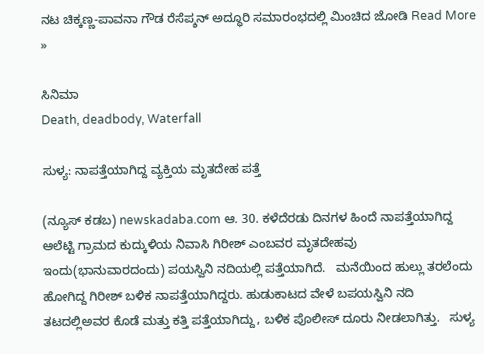ನಟ ಚಿಕ್ಕಣ್ಣ-ಪಾವನಾ ಗೌಡ ರೆಸೆಪ್ಶನ್ ಅದ್ಧೂರಿ ಸಮಾರಂಭದಲ್ಲಿ ಮಿಂಚಿದ ಜೋಡಿ Read More »

ಸಿನಿಮಾ
Death, deadbody, Waterfall

ಸುಳ್ಯ: ನಾಪತ್ತೆಯಾಗಿದ್ದ ವ್ಯಕ್ತಿಯ ಮೃತದೇಹ ಪತ್ತೆ

(ನ್ಯೂಸ್ ಕಡಬ) newskadaba.com ಆ. 30. ಕಳೆದೆರಡು ದಿನಗಳ ಹಿಂದೆ ನಾಪತ್ತೆಯಾಗಿದ್ದ ಆಲೆಟ್ಟಿ ಗ್ರಾಮದ ಕುದ್ಕುಳಿಯ ನಿವಾಸಿ ಗಿರೀಶ್ ಎಂಬವರ ಮೃತದೇಹವು ಇಂದು(ಭಾನುವಾರದಂದು) ಪಯಸ್ವಿನಿ ನದಿಯಲ್ಲಿ ಪತ್ತೆಯಾಗಿದೆ.   ಮನೆಯಿಂದ ಹುಲ್ಲು ತರಲೆಂದು ಹೋಗಿದ್ದ ಗಿರೀಶ್ ಬಳಿಕ ನಾಪತ್ತೆಯಾಗಿದ್ದರು. ಹುಡುಕಾಟದ ವೇಳೆ ಬಪಯಸ್ವಿನಿ ನದಿ ತಟದಲ್ಲಿಅವರ ಕೊಡೆ ಮತ್ತು ಕತ್ತಿ ಪತ್ತೆಯಾಗಿದ್ದು, ಬಳಿಕ ಪೊಲೀಸ್ ದೂರು ನೀಡಲಾಗಿತ್ತು.   ಸುಳ್ಯ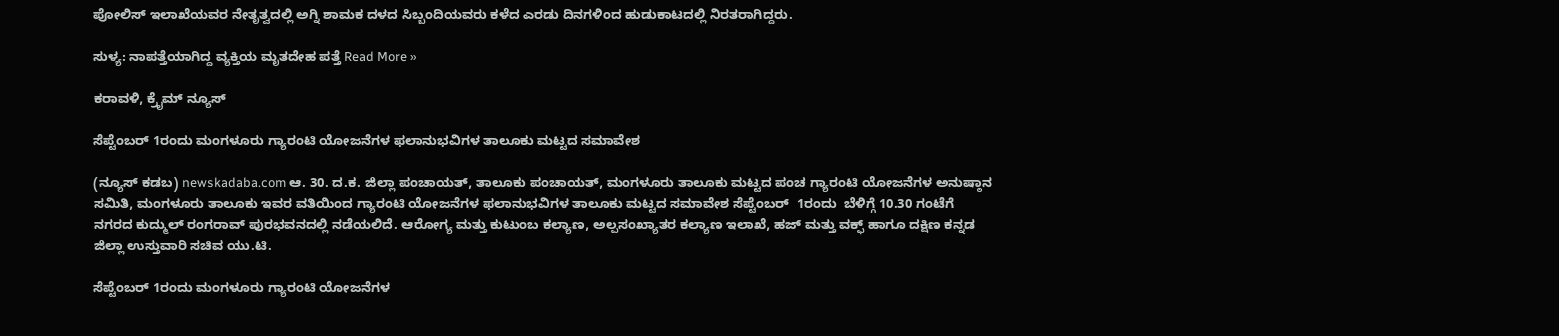ಪೋಲಿಸ್ ಇಲಾಖೆಯವರ ನೇತೃತ್ವದಲ್ಲಿ ಅಗ್ನಿ ಶಾಮಕ ದಳದ ಸಿಬ್ಬಂದಿಯವರು ಕಳೆದ ಎರಡು ದಿನಗಳಿಂದ ಹುಡುಕಾಟದಲ್ಲಿ ನಿರತರಾಗಿದ್ದರು.

ಸುಳ್ಯ: ನಾಪತ್ತೆಯಾಗಿದ್ದ ವ್ಯಕ್ತಿಯ ಮೃತದೇಹ ಪತ್ತೆ Read More »

ಕರಾವಳಿ, ಕ್ರೈಮ್ ನ್ಯೂಸ್

ಸೆಪ್ಟೆಂಬರ್ 1ರಂದು ಮಂಗಳೂರು ಗ್ಯಾರಂಟಿ ಯೋಜನೆಗಳ ಫಲಾನುಭವಿಗಳ ತಾಲೂಕು ಮಟ್ಟದ ಸಮಾವೇಶ

(ನ್ಯೂಸ್ ಕಡಬ) newskadaba.com ಆ. 30. ದ.ಕ. ಜಿಲ್ಲಾ ಪಂಚಾಯತ್, ತಾಲೂಕು ಪಂಚಾಯತ್, ಮಂಗಳೂರು ತಾಲೂಕು ಮಟ್ಟದ ಪಂಚ ಗ್ಯಾರಂಟಿ ಯೋಜನೆಗಳ ಅನುಷ್ಠಾನ ಸಮಿತಿ, ಮಂಗಳೂರು ತಾಲೂಕು ಇವರ ವತಿಯಿಂದ ಗ್ಯಾರಂಟಿ ಯೋಜನೆಗಳ ಫಲಾನುಭವಿಗಳ ತಾಲೂಕು ಮಟ್ಟದ ಸಮಾವೇಶ ಸೆಪ್ಟೆಂಬರ್  1ರಂದು  ಬೆಳಿಗ್ಗೆ 10.30 ಗಂಟೆಗೆ ನಗರದ ಕುದ್ಮುಲ್ ರಂಗರಾವ್ ಪುರಭವನದಲ್ಲಿ ನಡೆಯಲಿದೆ. ಆರೋಗ್ಯ ಮತ್ತು ಕುಟುಂಬ ಕಲ್ಯಾಣ, ಅಲ್ಪಸಂಖ್ಯಾತರ ಕಲ್ಯಾಣ ಇಲಾಖೆ, ಹಜ್ ಮತ್ತು ವಕ್ಫ್ ಹಾಗೂ ದಕ್ಷಿಣ ಕನ್ನಡ ಜಿಲ್ಲಾ ಉಸ್ತುವಾರಿ ಸಚಿವ ಯು.ಟಿ.

ಸೆಪ್ಟೆಂಬರ್ 1ರಂದು ಮಂಗಳೂರು ಗ್ಯಾರಂಟಿ ಯೋಜನೆಗಳ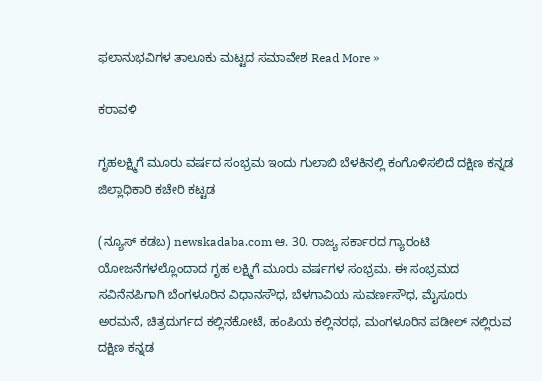ಫಲಾನುಭವಿಗಳ ತಾಲೂಕು ಮಟ್ಟದ ಸಮಾವೇಶ Read More »

ಕರಾವಳಿ

ಗೃಹಲಕ್ಷ್ಮಿಗೆ ಮೂರು ವರ್ಷದ ಸಂಭ್ರಮ ಇಂದು ಗುಲಾಬಿ ಬೆಳಕಿನಲ್ಲಿ ಕಂಗೊಳಿಸಲಿದೆ ದಕ್ಷಿಣ ಕನ್ನಡ ಜಿಲ್ಲಾಧಿಕಾರಿ ಕಚೇರಿ ಕಟ್ಟಡ

(ನ್ಯೂಸ್ ಕಡಬ) newskadaba.com ಆ. 30. ರಾಜ್ಯ ಸರ್ಕಾರದ ಗ್ಯಾರಂಟಿ ಯೋಜನೆಗಳಲ್ಲೊಂದಾದ ಗೃಹ ಲಕ್ಷ್ಮಿಗೆ ಮೂರು ವರ್ಷಗಳ ಸಂಭ್ರಮ. ಈ ಸಂಭ್ರಮದ ಸವಿನೆನಪಿಗಾಗಿ ಬೆಂಗಳೂರಿನ ವಿಧಾನಸೌಧ, ಬೆಳಗಾವಿಯ ಸುವರ್ಣಸೌಧ, ಮೈಸೂರು ಅರಮನೆ, ಚಿತ್ರದುರ್ಗದ ಕಲ್ಲಿನಕೋಟೆ, ಹಂಪಿಯ ಕಲ್ಲಿನರಥ, ಮಂಗಳೂರಿನ ಪಡೀಲ್‍ ನಲ್ಲಿರುವ ದಕ್ಷಿಣ ಕನ್ನಡ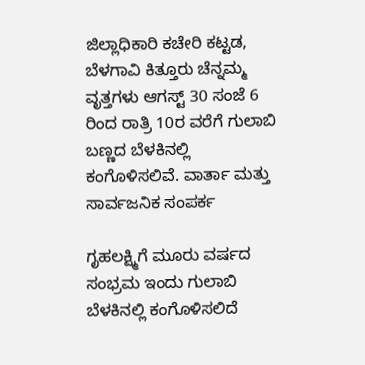ಜಿಲ್ಲಾಧಿಕಾರಿ ಕಚೇರಿ ಕಟ್ಟಡ, ಬೆಳಗಾವಿ ಕಿತ್ತೂರು ಚೆನ್ನಮ್ಮ ವೃತ್ತಗಳು ಆಗಸ್ಟ್ 30 ಸಂಜೆ 6 ರಿಂದ ರಾತ್ರಿ 10ರ ವರೆಗೆ ಗುಲಾಬಿ ಬಣ್ಣದ ಬೆಳಕಿನಲ್ಲಿ ಕಂಗೊಳಿಸಲಿವೆ. ವಾರ್ತಾ ಮತ್ತು ಸಾರ್ವಜನಿಕ ಸಂಪರ್ಕ

ಗೃಹಲಕ್ಷ್ಮಿಗೆ ಮೂರು ವರ್ಷದ ಸಂಭ್ರಮ ಇಂದು ಗುಲಾಬಿ ಬೆಳಕಿನಲ್ಲಿ ಕಂಗೊಳಿಸಲಿದೆ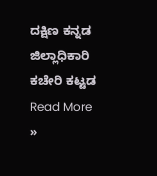ದಕ್ಷಿಣ ಕನ್ನಡ ಜಿಲ್ಲಾಧಿಕಾರಿ ಕಚೇರಿ ಕಟ್ಟಡ Read More »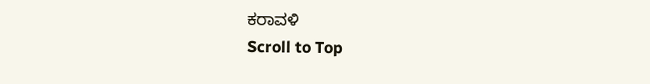ಕರಾವಳಿ
Scroll to Top